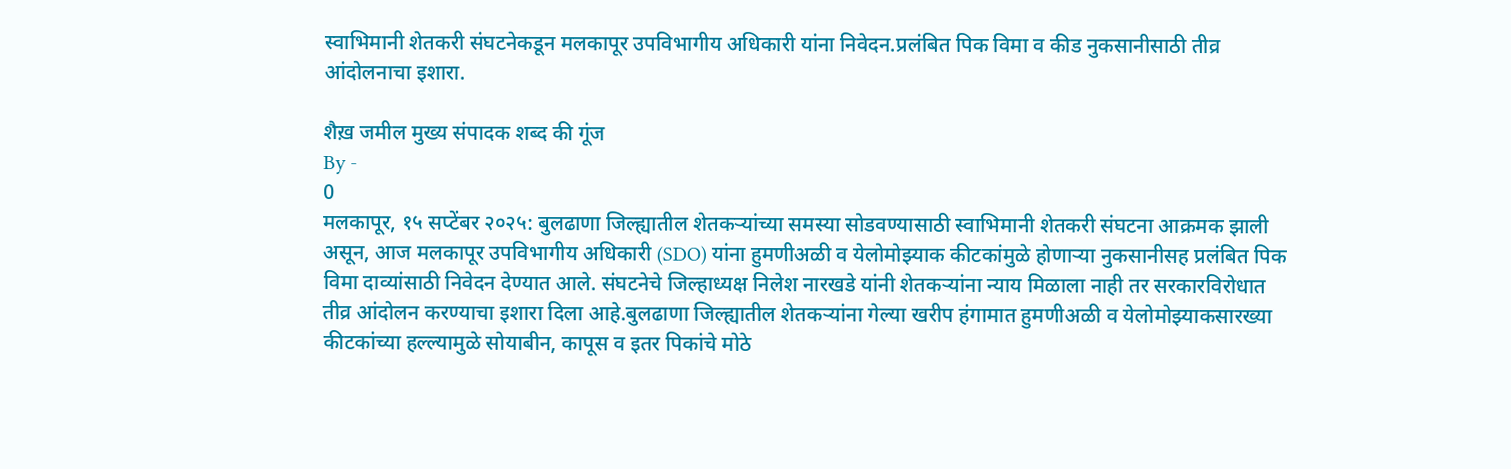स्वाभिमानी शेतकरी संघटनेकडून मलकापूर उपविभागीय अधिकारी यांना निवेदन.प्रलंबित पिक विमा व कीड नुकसानीसाठी तीव्र आंदोलनाचा इशारा.

शैख़ जमील मुख्य संपादक शब्द की गूंज
By -
0
मलकापूर, १५ सप्टेंबर २०२५: बुलढाणा जिल्ह्यातील शेतकऱ्यांच्या समस्या सोडवण्यासाठी स्वाभिमानी शेतकरी संघटना आक्रमक झाली असून, आज मलकापूर उपविभागीय अधिकारी (SDO) यांना हुमणीअळी व येलोमोझ्याक कीटकांमुळे होणाऱ्या नुकसानीसह प्रलंबित पिक विमा दाव्यांसाठी निवेदन देण्यात आले. संघटनेचे जिल्हाध्यक्ष निलेश नारखडे यांनी शेतकऱ्यांना न्याय मिळाला नाही तर सरकारविरोधात तीव्र आंदोलन करण्याचा इशारा दिला आहे.बुलढाणा जिल्ह्यातील शेतकऱ्यांना गेल्या खरीप हंगामात हुमणीअळी व येलोमोझ्याकसारख्या कीटकांच्या हल्ल्यामुळे सोयाबीन, कापूस व इतर पिकांचे मोठे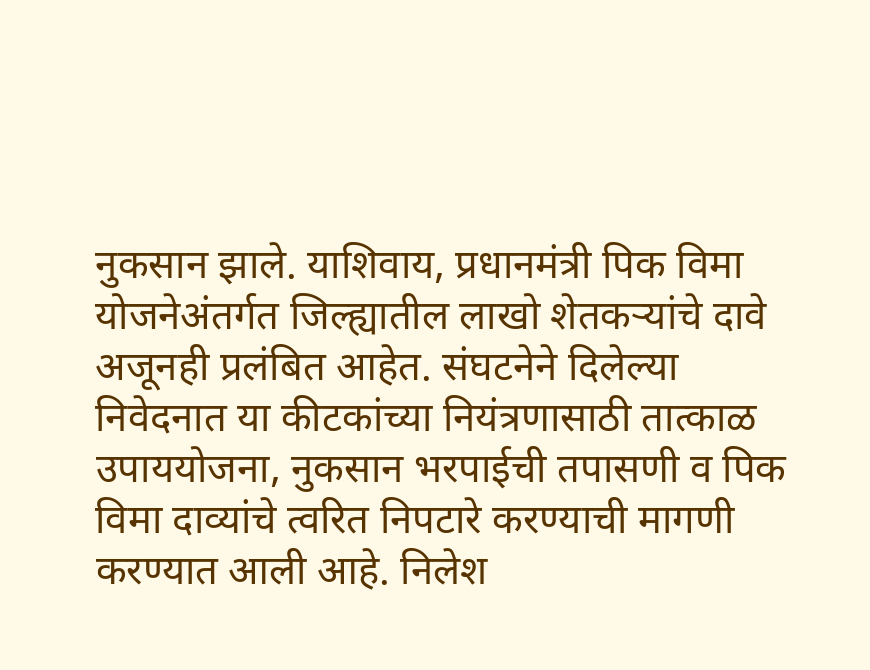नुकसान झाले. याशिवाय, प्रधानमंत्री पिक विमा योजनेअंतर्गत जिल्ह्यातील लाखो शेतकऱ्यांचे दावे अजूनही प्रलंबित आहेत. संघटनेने दिलेल्या निवेदनात या कीटकांच्या नियंत्रणासाठी तात्काळ उपाययोजना, नुकसान भरपाईची तपासणी व पिक विमा दाव्यांचे त्वरित निपटारे करण्याची मागणी करण्यात आली आहे. निलेश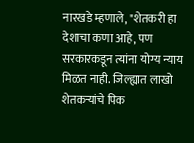नारखडे म्हणाले, "शेतकरी हा देशाचा कणा आहे, पण सरकारकडून त्यांना योग्य न्याय मिळत नाही. जिल्ह्यात लाखो शेतकऱ्यांचे पिक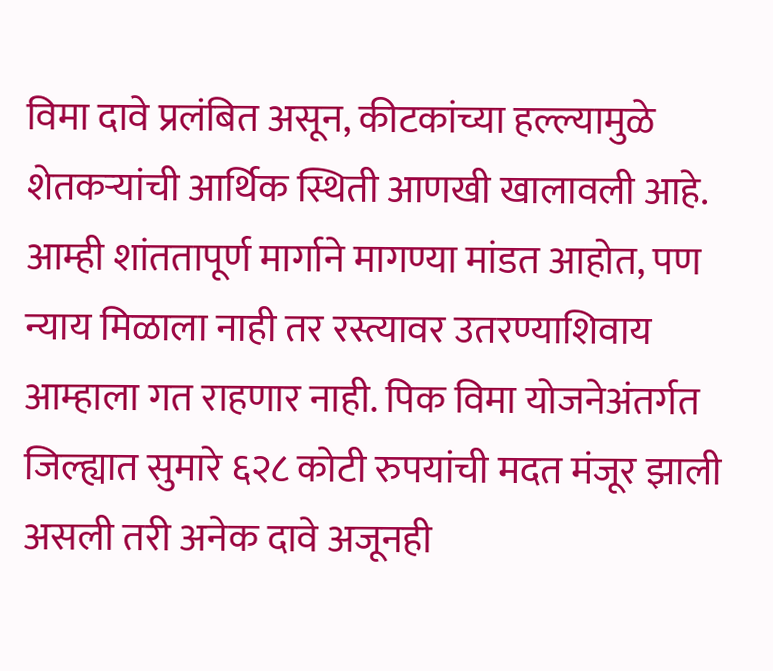विमा दावे प्रलंबित असून, कीटकांच्या हल्ल्यामुळे शेतकऱ्यांची आर्थिक स्थिती आणखी खालावली आहे. आम्ही शांततापूर्ण मार्गाने मागण्या मांडत आहोत, पण न्याय मिळाला नाही तर रस्त्यावर उतरण्याशिवाय आम्हाला गत राहणार नाही. पिक विमा योजनेअंतर्गत जिल्ह्यात सुमारे ६२८ कोटी रुपयांची मदत मंजूर झाली असली तरी अनेक दावे अजूनही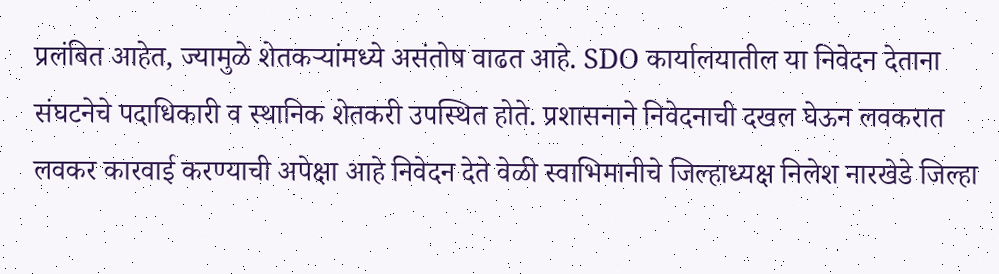प्रलंबित आहेत, ज्यामुळे शेतकऱ्यांमध्ये असंतोष वाढत आहे. SDO कार्यालयातील या निवेदन देताना संघटनेचे पदाधिकारी व स्थानिक शेतकरी उपस्थित होते. प्रशासनाने निवेदनाची दखल घेऊन लवकरात लवकर कारवाई करण्याची अपेक्षा आहे निवेदन देते वेळी स्वाभिमानीचे जिल्हाध्यक्ष निलेश नारखेडे जिल्हा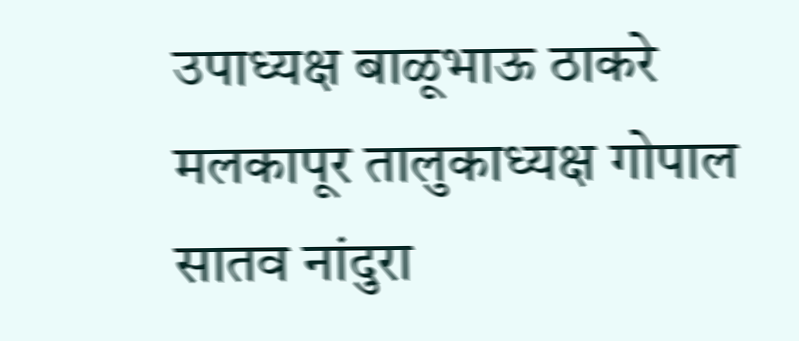उपाध्यक्ष बाळूभाऊ ठाकरे मलकापूर तालुकाध्यक्ष गोपाल सातव नांदुरा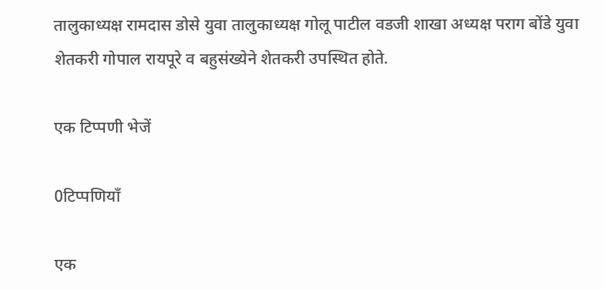तालुकाध्यक्ष रामदास डोसे युवा तालुकाध्यक्ष गोलू पाटील वडजी शाखा अध्यक्ष पराग बोंडे युवा शेतकरी गोपाल रायपूरे व बहुसंख्येने शेतकरी उपस्थित होते.

एक टिप्पणी भेजें

0टिप्पणियाँ

एक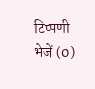टिप्पणी भेजें (0)